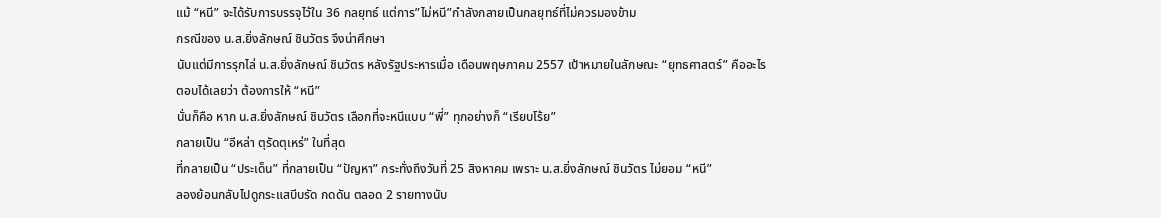แม้ “หนี” จะได้รับการบรรจุไว้ใน 36 กลยุทธ์ แต่การ”ไม่หนี”กำลังกลายเป็นกลยุทธ์ที่ไม่ควรมองข้าม
กรณีของ น.ส.ยิ่งลักษณ์ ชินวัตร จึงน่าศึกษา
นับแต่มีการรุกไล่ น.ส.ยิ่งลักษณ์ ชินวัตร หลังรัฐประหารเมื่อ เดือนพฤษภาคม 2557 เป้าหมายในลักษณะ “ยุทธศาสตร์” คืออะไร
ตอบได้เลยว่า ต้องการให้ “หนี”
นั่นก็คือ หาก น.ส.ยิ่งลักษณ์ ชินวัตร เลือกที่จะหนีแบบ “พี่” ทุกอย่างก็ “เรียบโร้ย”
กลายเป็น “อีหล่า ตุรัดตุเหร่” ในที่สุด
ที่กลายเป็น “ประเด็น” ที่กลายเป็น “ปัญหา” กระทั่งถึงวันที่ 25 สิงหาคม เพราะ น.ส.ยิ่งลักษณ์ ชินวัตร ไม่ยอม “หนี”
ลองย้อนกลับไปดูกระแสบีบรัด กดดัน ตลอด 2 รายทางนับ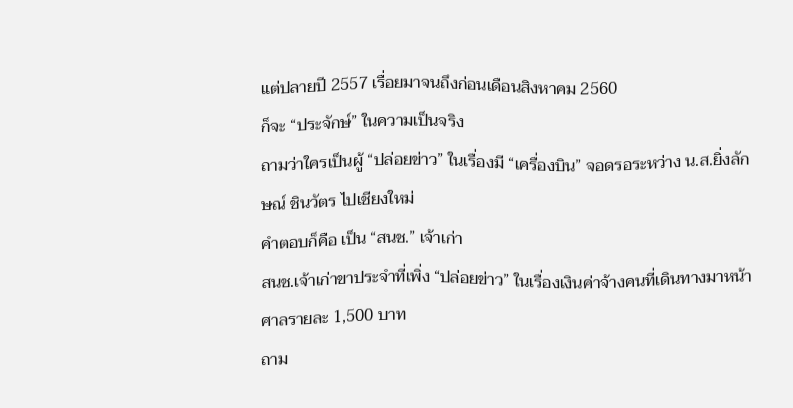แต่ปลายปี 2557 เรื่อยมาจนถึงก่อนเดือนสิงหาคม 2560
ก็จะ “ประจักษ์” ในความเป็นจริง
ถามว่าใครเป็นผู้ “ปล่อยข่าว” ในเรื่องมี “เครื่องบิน” จอดรอระหว่าง น.ส.ยิ่งลักษณ์ ชินวัตร ไปเชียงใหม่
คำตอบก็คือ เป็น “สนช.” เจ้าเก่า
สนช.เจ้าเก่าขาประจำที่เพิ่ง “ปล่อยข่าว” ในเรื่องเงินค่าจ้างคนที่เดินทางมาหน้าศาลรายละ 1,500 บาท
ถาม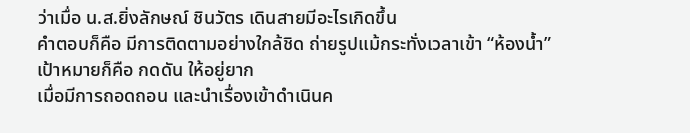ว่าเมื่อ น.ส.ยิ่งลักษณ์ ชินวัตร เดินสายมีอะไรเกิดขึ้น
คำตอบก็คือ มีการติดตามอย่างใกล้ชิด ถ่ายรูปแม้กระทั่งเวลาเข้า “ห้องน้ำ”
เป้าหมายก็คือ กดดัน ให้อยู่ยาก
เมื่อมีการถอดถอน และนำเรื่องเข้าดำเนินค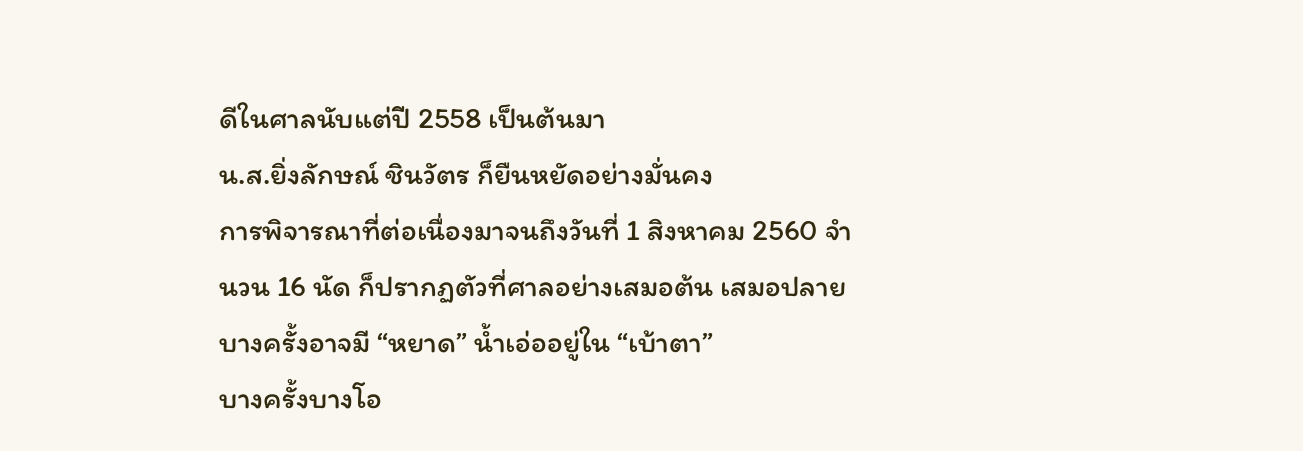ดีในศาลนับแต่ปี 2558 เป็นต้นมา
น.ส.ยิ่งลักษณ์ ชินวัตร ก็ยืนหยัดอย่างมั่นคง
การพิจารณาที่ต่อเนื่องมาจนถึงวันที่ 1 สิงหาคม 2560 จำนวน 16 นัด ก็ปรากฏตัวที่ศาลอย่างเสมอต้น เสมอปลาย
บางครั้งอาจมี “หยาด” น้ำเอ่ออยู่ใน “เบ้าตา”
บางครั้งบางโอ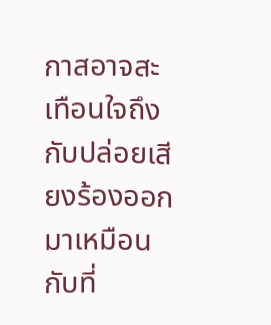กาสอาจสะเทือนใจถึงกับปล่อยเสียงร้องออกมาเหมือนกับที่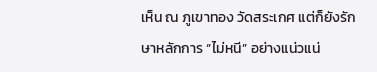เห็น ณ ภูเขาทอง วัดสระเกศ แต่ก็ยังรักษาหลักการ “ไม่หนี” อย่างแน่วแน่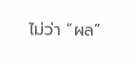ไม่ว่า “ผล”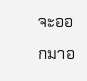จะออกมาอ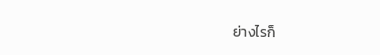ย่างไรก็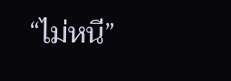“ไม่หนี”